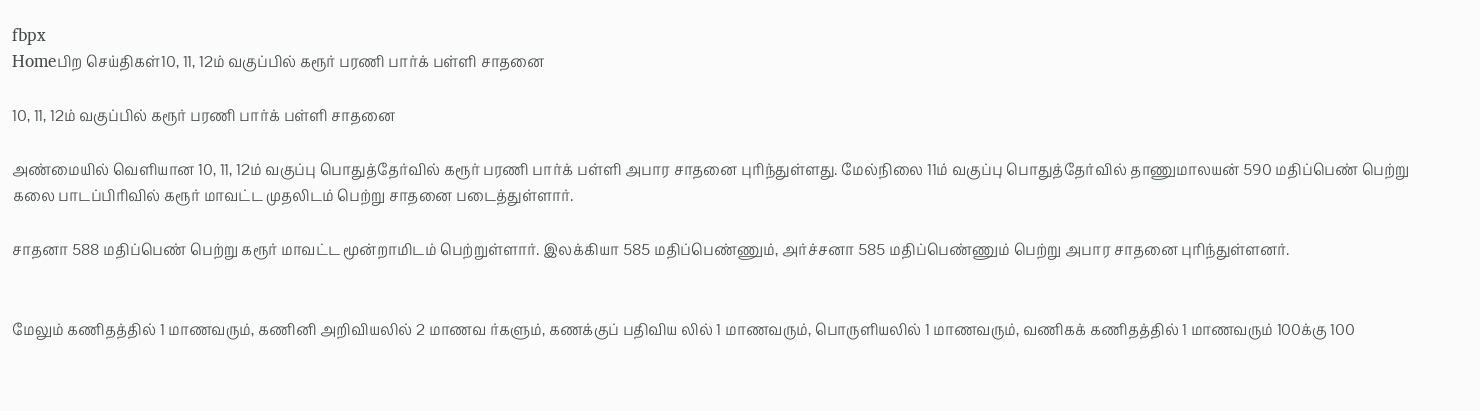fbpx
Homeபிற செய்திகள்10, 11, 12ம் வகுப்பில் கரூர் பரணி பார்க் பள்ளி சாதனை

10, 11, 12ம் வகுப்பில் கரூர் பரணி பார்க் பள்ளி சாதனை

அண்மையில் வெளியான 10, 11, 12ம் வகுப்பு பொதுத்தேர்வில் கரூர் பரணி பார்க் பள்ளி அபார சாதனை புரிந்துள்ளது. மேல்நிலை 11ம் வகுப்பு பொதுத்தேர்வில் தாணுமாலயன் 590 மதிப்பெண் பெற்று கலை பாடப்பிரிவில் கரூர் மாவட்ட முதலிடம் பெற்று சாதனை படைத்துள்ளார்.

சாதனா 588 மதிப்பெண் பெற்று கரூர் மாவட்ட மூன்றாமிடம் பெற்றுள்ளார். இலக்கியா 585 மதிப்பெண்ணும், அர்ச்சனா 585 மதிப்பெண்ணும் பெற்று அபார சாதனை புரிந்துள்ளனர்.


மேலும் கணிதத்தில் 1 மாணவரும், கணினி அறிவியலில் 2 மாணவ ர்களும், கணக்குப் பதிவிய லில் 1 மாணவரும், பொருளியலில் 1 மாணவரும், வணிகக் கணிதத்தில் 1 மாணவரும் 100க்கு 100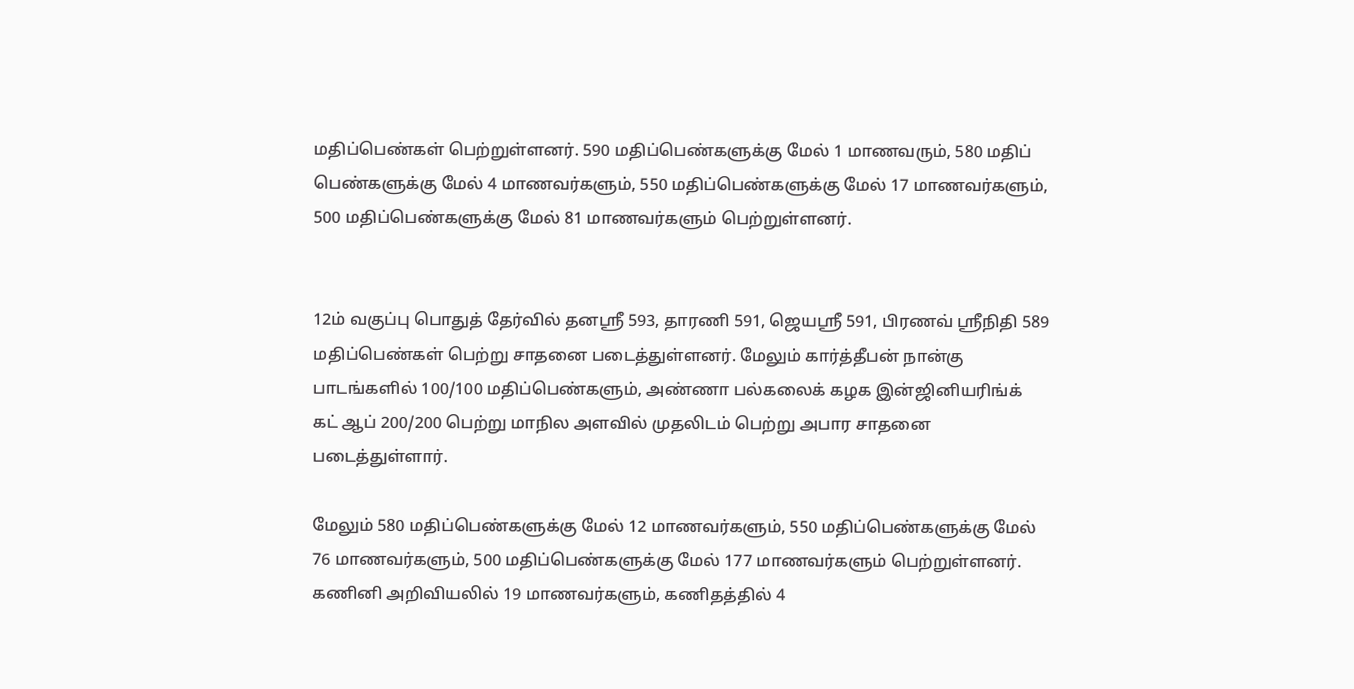மதிப்பெண்கள் பெற்றுள்ளனர். 590 மதிப்பெண்களுக்கு மேல் 1 மாணவரும், 580 மதிப் பெண்களுக்கு மேல் 4 மாணவர்களும், 550 மதிப்பெண்களுக்கு மேல் 17 மாணவர்களும், 500 மதிப்பெண்களுக்கு மேல் 81 மாணவர்களும் பெற்றுள்ளனர்.


12ம் வகுப்பு பொதுத் தேர்வில் தனஸ்ரீ 593, தாரணி 591, ஜெயஸ்ரீ 591, பிரணவ் ஸ்ரீநிதி 589 மதிப்பெண்கள் பெற்று சாதனை படைத்துள்ளனர். மேலும் கார்த்தீபன் நான்கு பாடங்களில் 100/100 மதிப்பெண்களும், அண்ணா பல்கலைக் கழக இன்ஜினியரிங்க் கட் ஆப் 200/200 பெற்று மாநில அளவில் முதலிடம் பெற்று அபார சாதனை படைத்துள்ளார்.

மேலும் 580 மதிப்பெண்களுக்கு மேல் 12 மாணவர்களும், 550 மதிப்பெண்களுக்கு மேல் 76 மாணவர்களும், 500 மதிப்பெண்களுக்கு மேல் 177 மாணவர்களும் பெற்றுள்ளனர். கணினி அறிவியலில் 19 மாணவர்களும், கணிதத்தில் 4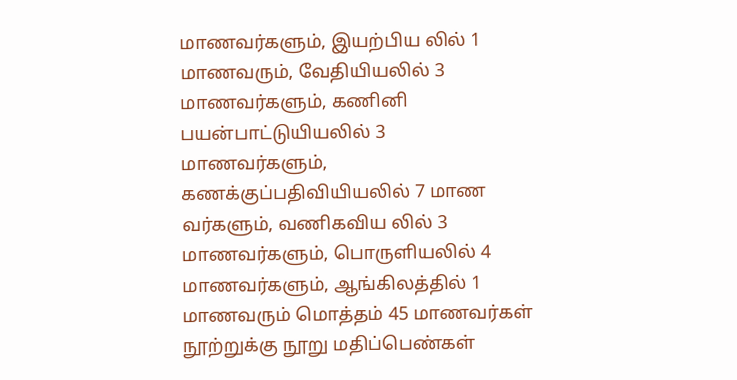மாணவர்களும், இயற்பிய லில் 1 மாணவரும், வேதியியலில் 3 மாணவர்களும், கணினி பயன்பாட்டுயியலில் 3 மாணவர்களும், கணக்குப்பதிவியியலில் 7 மாண வர்களும், வணிகவிய லில் 3 மாணவர்களும், பொருளியலில் 4 மாணவர்களும், ஆங்கிலத்தில் 1 மாணவரும் மொத்தம் 45 மாணவர்கள் நூற்றுக்கு நூறு மதிப்பெண்கள்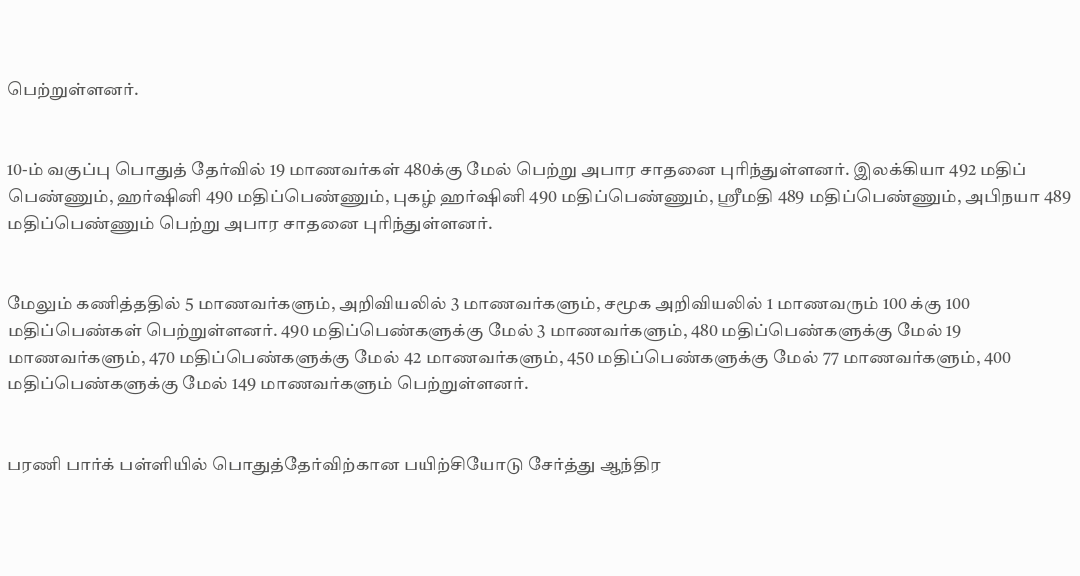பெற்றுள்ளனர்.


10-ம் வகுப்பு பொதுத் தேர்வில் 19 மாணவர்கள் 480க்கு மேல் பெற்று அபார சாதனை புரிந்துள்ளனர். இலக்கியா 492 மதிப் பெண்ணும், ஹர்ஷினி 490 மதிப்பெண்ணும், புகழ் ஹர்ஷினி 490 மதிப்பெண்ணும், ஸ்ரீமதி 489 மதிப்பெண்ணும், அபிநயா 489 மதிப்பெண்ணும் பெற்று அபார சாதனை புரிந்துள்ளனர்.


மேலும் கணித்ததில் 5 மாணவர்களும், அறிவியலில் 3 மாணவர்களும், சமூக அறிவியலில் 1 மாணவரும் 100 க்கு 100 மதிப்பெண்கள் பெற்றுள்ளனர். 490 மதிப்பெண்களுக்கு மேல் 3 மாணவர்களும், 480 மதிப்பெண்களுக்கு மேல் 19 மாணவர்களும், 470 மதிப்பெண்களுக்கு மேல் 42 மாணவர்களும், 450 மதிப்பெண்களுக்கு மேல் 77 மாணவர்களும், 400 மதிப்பெண்களுக்கு மேல் 149 மாணவர்களும் பெற்றுள்ளனர்.


பரணி பார்க் பள்ளியில் பொதுத்தேர்விற்கான பயிற்சியோடு சேர்த்து ஆந்திர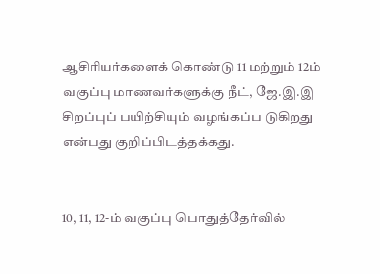ஆசிரியர்களைக் கொண்டு 11 மற்றும் 12ம் வகுப்பு மாணவர்களுக்கு நீட், ஜே.இ.இ சிறப்புப் பயிற்சியும் வழங்கப்ப டுகிறது என்பது குறிப்பிடத்தக்கது.


10, 11, 12-ம் வகுப்பு பொதுத்தேர்வில்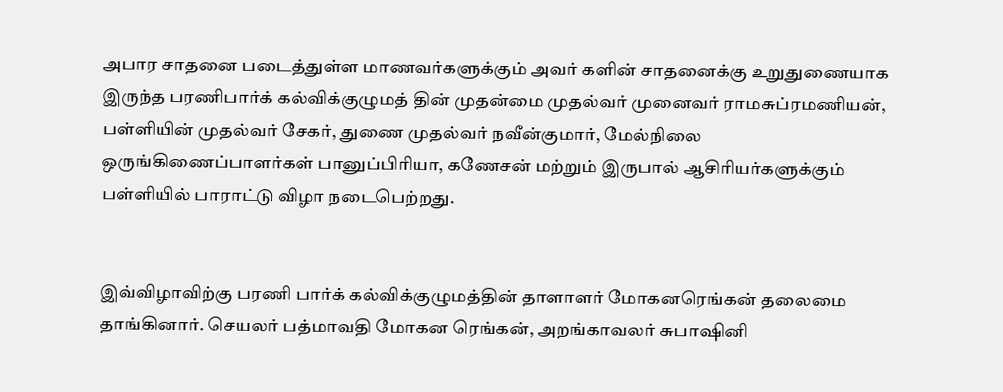அபார சாதனை படைத்துள்ள மாணவர்களுக்கும் அவர் களின் சாதனைக்கு உறுதுணையாக இருந்த பரணிபார்க் கல்விக்குழுமத் தின் முதன்மை முதல்வர் முனைவர் ராமசுப்ரமணியன், பள்ளியின் முதல்வர் சேகர், துணை முதல்வர் நவீன்குமார், மேல்நிலை ஒருங்கிணைப்பாளர்கள் பானுப்பிரியா, கணேசன் மற்றும் இருபால் ஆசிரியர்களுக்கும் பள்ளியில் பாராட்டு விழா நடைபெற்றது.


இவ்விழாவிற்கு பரணி பார்க் கல்விக்குழுமத்தின் தாளாளர் மோகனரெங்கன் தலைமை தாங்கினார். செயலர் பத்மாவதி மோகன ரெங்கன், அறங்காவலர் சுபாஷினி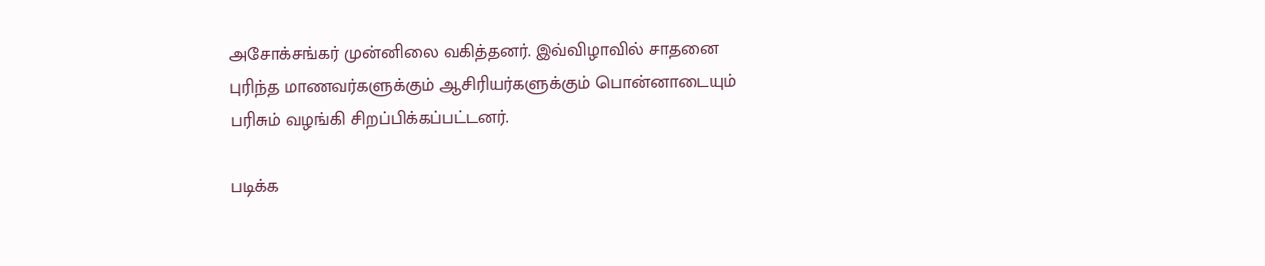அசோக்சங்கர் முன்னிலை வகித்தனர். இவ்விழாவில் சாதனை புரிந்த மாணவர்களுக்கும் ஆசிரியர்களுக்கும் பொன்னாடையும் பரிசும் வழங்கி சிறப்பிக்கப்பட்டனர்.

படிக்க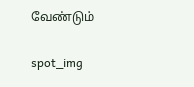வேண்டும்

spot_img